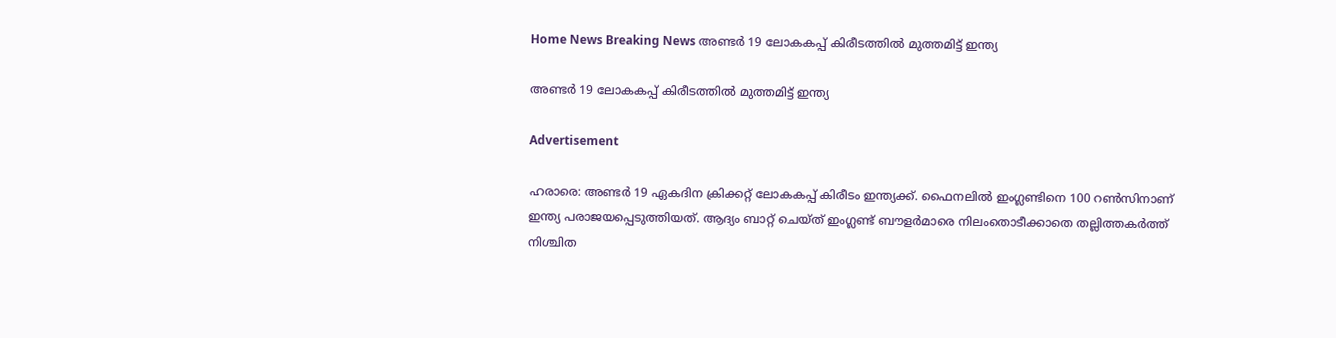Home News Breaking News അണ്ടർ 19 ലോകകപ്പ് കിരീടത്തിൽ മുത്തമിട്ട് ഇന്ത്യ

അണ്ടർ 19 ലോകകപ്പ് കിരീടത്തിൽ മുത്തമിട്ട് ഇന്ത്യ

Advertisement

ഹരാരെ: അണ്ടർ 19 ഏകദിന ക്രിക്കറ്റ്‌ ലോകകപ്പ്‌ കിരീടം ഇന്ത്യക്ക്. ഫൈനലിൽ ഇംഗ്ലണ്ടിനെ 100 റൺസിനാണ് ഇന്ത്യ പരാജയപ്പെടുത്തിയത്. ആദ്യം ബാറ്റ് ചെയ്ത് ഇംഗ്ലണ്ട് ബൗളർമാരെ നിലംതൊടീക്കാതെ തല്ലിത്തകർത്ത് നിശ്ചിത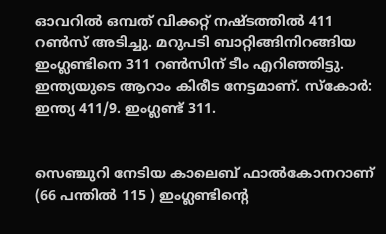ഓവറിൽ ഒമ്പത് വിക്കറ്റ് നഷ്ടത്തിൽ 411 റൺസ് അടിച്ചു. മറുപടി ബാറ്റിങ്ങിനിറങ്ങിയ ഇംഗ്ലണ്ടിനെ 311 റൺസിന് ടീം എറിഞ്ഞിട്ടു. ഇന്ത്യയുടെ ആറാം കിരീട നേട്ടമാണ്. സ്കോർ: ഇന്ത്യ 411/9. ഇംഗ്ലണ്ട് 311.


സെഞ്ചുറി നേടിയ കാലെബ് ഫാൽകോനറാണ് (66 പന്തിൽ 115 ) ഇംഗ്ലണ്ടിന്റെ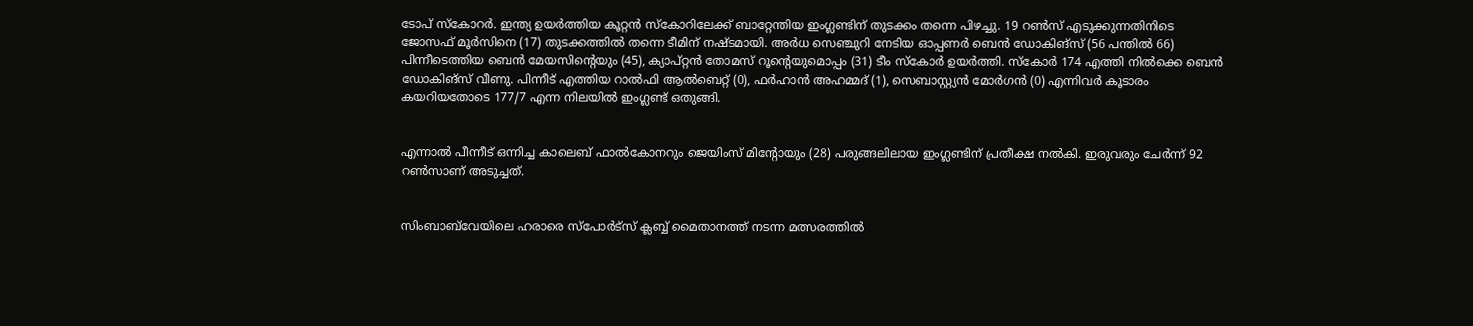ടോപ് സ്കോറർ. ഇന്ത്യ ഉയർത്തിയ കൂറ്റൻ സ്കോറിലേക്ക് ബാറ്റേന്തിയ ഇംഗ്ലണ്ടിന് തുടക്കം തന്നെ പിഴച്ചു. 19 റൺസ് എടുക്കുന്നതിനിടെ ജോസഫ് മൂർസിനെ (17) തുടക്കത്തിൽ തന്നെ ടീമിന് നഷ്ടമായി. അർധ സെഞ്ചുറി നേടിയ ഓപ്പണർ ബെന്‍ ഡോകിങ്സ് (56 പന്തിൽ 66) പിന്നീടെത്തിയ ബെൻ മേയസിന്റെയും (45), ക്യാപ്റ്റൻ തോമസ് റൂന്റെയുമൊപ്പം (31) ടീം സ്കോർ ഉയർത്തി. സ്കോർ 174 എത്തി നിൽക്കെ ബെന്‍ ഡോകിങ്സ് വീണു. പിന്നീട് എത്തിയ റാൽഫി ആൽബെറ്റ് (0), ഫർഹാൻ അഹമ്മദ് (1), സെബാസ്റ്റ്യൻ മോർഗൻ (0) എന്നിവർ കൂടാരം കയറിയതോടെ 177/7 എന്ന നിലയിൽ ഇംഗ്ലണ്ട് ഒതുങ്ങി.


എന്നാൽ പീന്നീട് ഒന്നിച്ച കാലെബ് ഫാൽകോനറും ജെയിംസ് മിന്റോയും (28) പരുങ്ങലിലായ ഇംഗ്ലണ്ടിന് പ്രതീക്ഷ നൽകി. ഇരുവരും ചേർന്ന് 92 റൺസാണ് അടുച്ചത്.


സിംബാബ്‌വേയിലെ ഹരാരെ സ്‌പോർട്‌സ്‌ ക്ലബ്ബ്‌ മൈതാനത്ത്‌ നടന്ന മത്സരത്തിൽ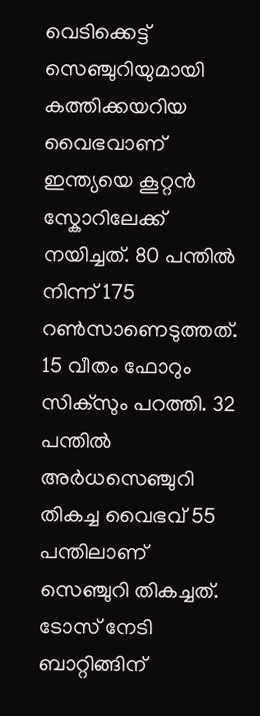വെടിക്കെട്ട് സെഞ്ചുറിയുമായി കത്തിക്കയറിയ വൈഭവാണ് ഇന്ത്യയെ കൂറ്റൻ സ്കോറിലേക്ക് നയിച്ചത്. 80 പന്തിൽ നിന്ന് 175 റൺസാണെടുത്തത്. 15 വീതം ഫോറും സിക്സും പറത്തി. 32 പന്തിൽ അർധസെഞ്ചുറി തികച്ച വൈഭവ് 55 പന്തിലാണ് സെഞ്ചുറി തികച്ചത്. ടോസ് നേടി ബാറ്റിങ്ങിന്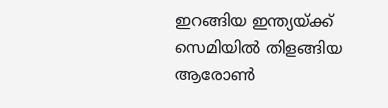ഇറങ്ങിയ ഇന്ത്യയ്ക്ക് സെമിയിൽ തിളങ്ങിയ ആരോൺ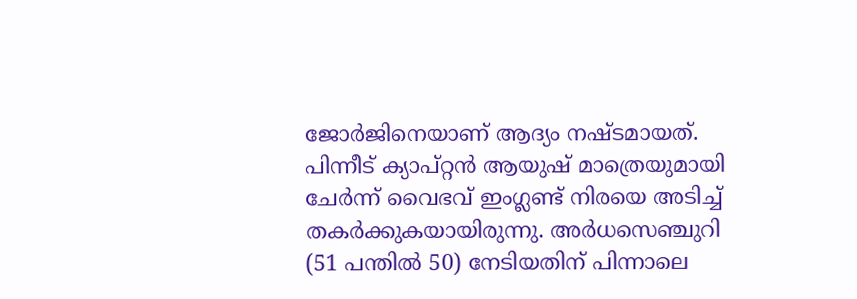ജോർജിനെയാണ് ആദ്യം നഷ്ടമായത്.
പിന്നീട് ക്യാപ്റ്റൻ ആയുഷ് മാത്രെയുമായി ചേർന്ന് വൈഭവ് ഇംഗ്ലണ്ട് നിരയെ അടിച്ച് തകർക്കുകയായിരുന്നു. അർധസെഞ്ചുറി (51 പന്തിൽ 50) നേടിയതിന് പിന്നാലെ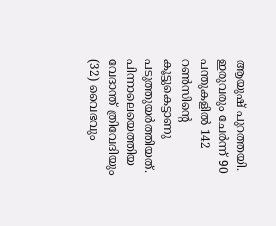ആയുഷ് പുറത്തയി. ഇരുവരും ചേർന്ന് 90 പന്തുകളിൽ 142 റൺസിന്റെ കൂട്ടുകെട്ടാണു പടുത്തുയർത്തിയത്. പിന്നാലെയെത്തിയ വേദാന്ത് ത്രിവേദിയും (32) വൈഭവും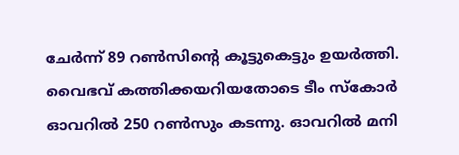ചേർന്ന് 89 റൺസിന്റെ കൂട്ടുകെട്ടും ഉയർത്തി. വൈഭവ് കത്തിക്കയറിയതോടെ ടീം സ്കോർ ഓവറിൽ 250 റൺസും കടന്നു. ഓവറിൽ മനി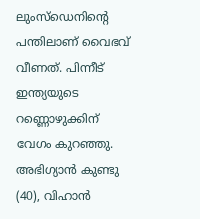ലുംസ്ഡെനിന്റെ പന്തിലാണ് വൈഭവ് വീണത്. പിന്നീട് ഇന്ത്യയുടെ റണ്ണൊഴുക്കിന് വേഗം കുറഞ്ഞു. അഭിഗ്യാൻ കുണ്ടു (40), വിഹാൻ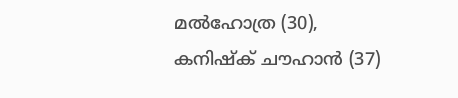മൽഹോത്ര (30), കനിഷ്ക് ചൗഹാൻ (37)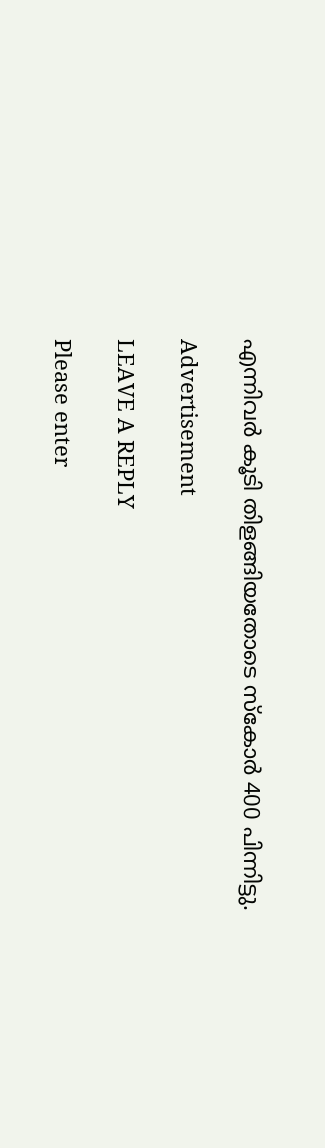എന്നിവർ കൂടി തിളങ്ങിയതോടെ സ്കോർ 400 പിന്നിട്ടു.

Advertisement

LEAVE A REPLY

Please enter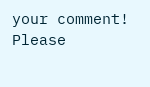your comment!
Please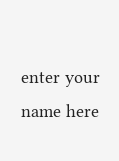enter your name here